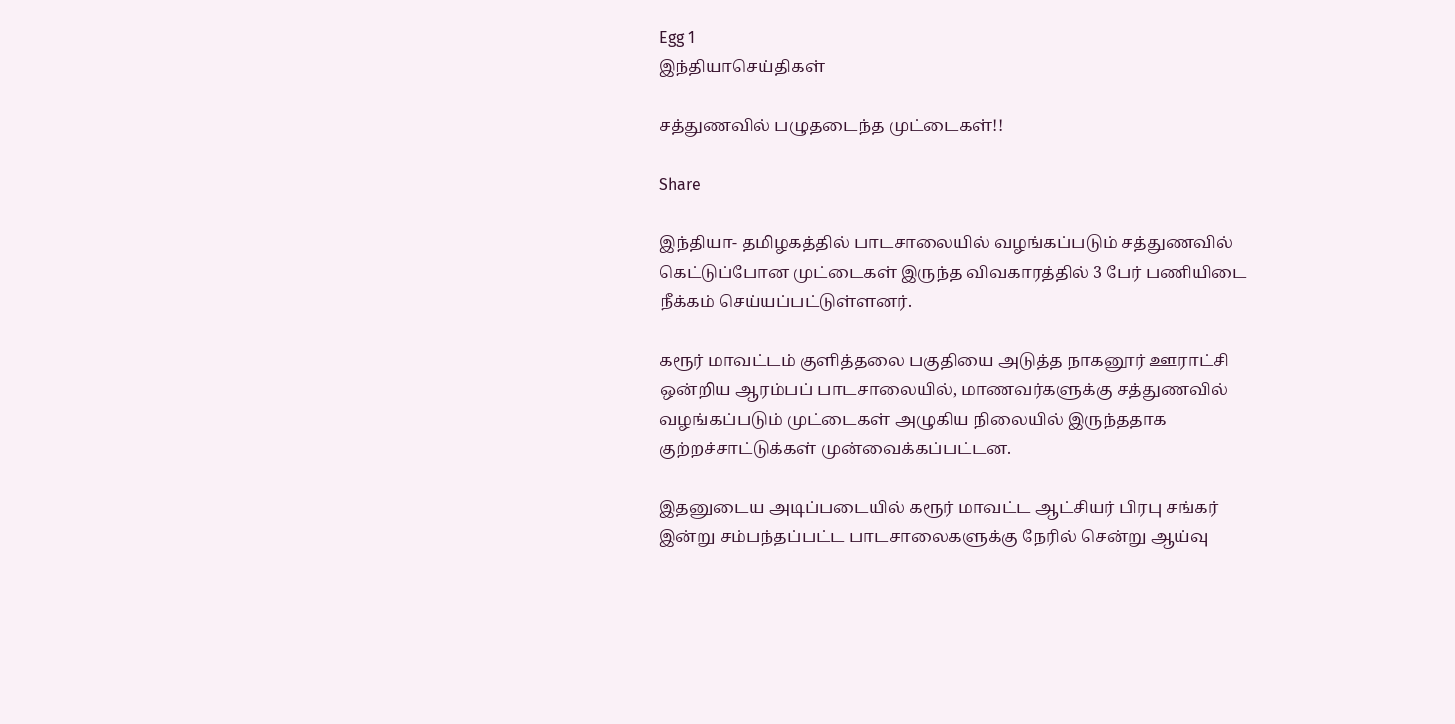Egg 1
இந்தியாசெய்திகள்

சத்துணவில் பழுதடைந்த முட்டைகள்!!

Share

இந்தியா- தமிழகத்தில் பாடசாலையில் வழங்கப்படும் சத்துணவில் கெட்டுப்போன முட்டைகள் இருந்த விவகாரத்தில் 3 பேர் பணியிடை நீக்கம் செய்யப்பட்டுள்ளனர்.

கரூர் மாவட்டம் குளித்தலை பகுதியை அடுத்த நாகனூர் ஊராட்சி ஒன்றிய ஆரம்பப் பாடசாலையில், மாணவர்களுக்கு சத்துணவில் வழங்கப்படும் முட்டைகள் அழுகிய நிலையில் இருந்ததாக குற்றச்சாட்டுக்கள் முன்வைக்கப்பட்டன.

இதனுடைய அடிப்படையில் கரூர் மாவட்ட ஆட்சியர் பிரபு சங்கர் இன்று சம்பந்தப்பட்ட பாடசாலைகளுக்கு நேரில் சென்று ஆய்வு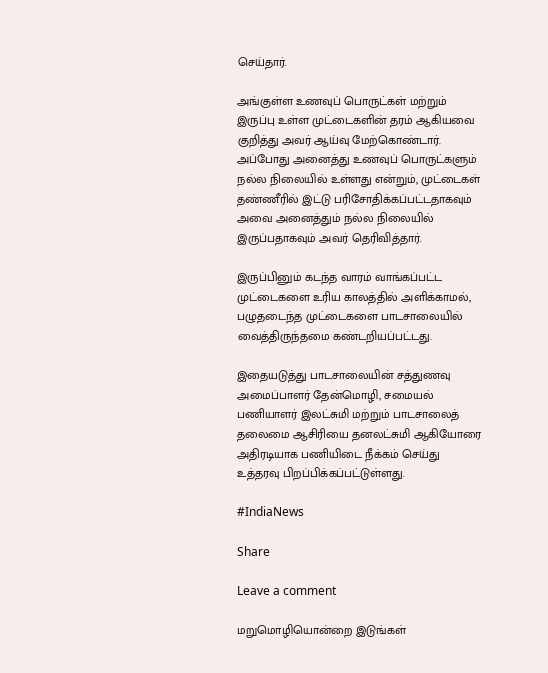செய்தார்.

அங்குள்ள உணவுப் பொருட்கள் மற்றும் இருப்பு உள்ள முட்டைகளின் தரம் ஆகியவை குறித்து அவர் ஆய்வு மேற்கொண்டார். அப்போது அனைத்து உணவுப் பொருட்களும் நல்ல நிலையில் உள்ளது என்றும், முட்டைகள் தண்ணீரில் இட்டு பரிசோதிக்கப்பட்டதாகவும் அவை அனைத்தும் நல்ல நிலையில் இருப்பதாகவும் அவர் தெரிவித்தார்.

இருப்பினும் கடந்த வாரம் வாங்கப்பட்ட முட்டைகளை உரிய காலத்தில் அளிக்காமல், பழுதடைந்த முட்டைகளை பாடசாலையில் வைத்திருந்தமை கண்டறியப்பட்டது.

இதையடுத்து பாடசாலையின் சத்துணவு அமைப்பாளர் தேன்மொழி, சமையல் பணியாளர் இலட்சுமி மற்றும் பாடசாலைத் தலைமை ஆசிரியை தனலட்சுமி ஆகியோரை அதிரடியாக பணியிடை நீக்கம் செய்து உத்தரவு பிறப்பிக்கப்பட்டுள்ளது.

#IndiaNews

Share

Leave a comment

மறுமொழியொன்றை இடுங்கள்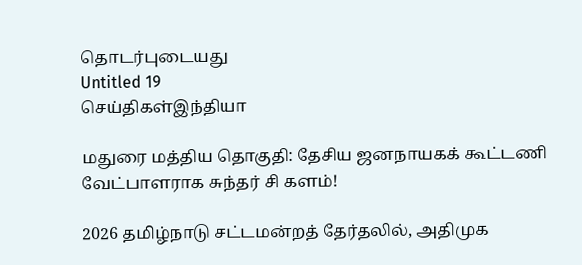தொடர்புடையது
Untitled 19
செய்திகள்இந்தியா

மதுரை மத்திய தொகுதி: தேசிய ஜனநாயகக் கூட்டணி வேட்பாளராக சுந்தர் சி களம்!

2026 தமிழ்நாடு சட்டமன்றத் தேர்தலில், அதிமுக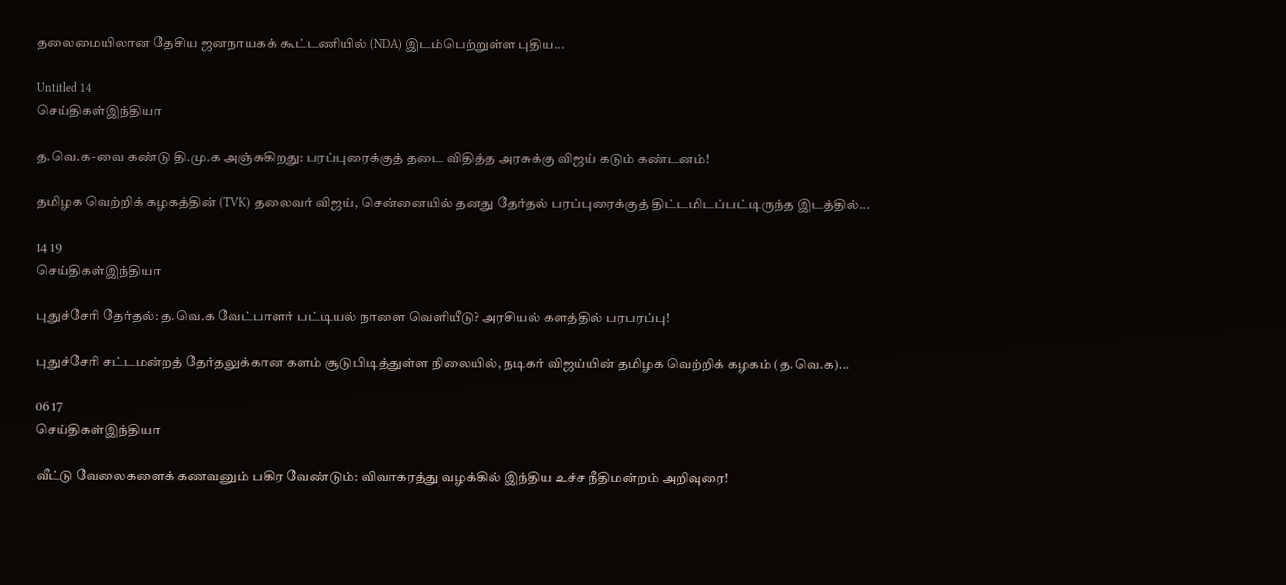தலைமையிலான தேசிய ஜனநாயகக் கூட்டணியில் (NDA) இடம்பெற்றுள்ள புதிய...

Untitled 14
செய்திகள்இந்தியா

த.வெ.க-வை கண்டு தி.மு.க அஞ்சுகிறது: பரப்புரைக்குத் தடை விதித்த அரசுக்கு விஜய் கடும் கண்டனம்!

தமிழக வெற்றிக் கழகத்தின் (TVK) தலைவர் விஜய், சென்னையில் தனது தேர்தல் பரப்புரைக்குத் திட்டமிடப்பட்டிருந்த இடத்தில்...

14 19
செய்திகள்இந்தியா

புதுச்சேரி தேர்தல்: த.வெ.க வேட்பாளர் பட்டியல் நாளை வெளியீடு? அரசியல் களத்தில் பரபரப்பு!

புதுச்சேரி சட்டமன்றத் தேர்தலுக்கான களம் சூடுபிடித்துள்ள நிலையில், நடிகர் விஜய்யின் தமிழக வெற்றிக் கழகம் (த.வெ.க)...

06 17
செய்திகள்இந்தியா

வீட்டு வேலைகளைக் கணவனும் பகிர வேண்டும்: விவாகரத்து வழக்கில் இந்திய உச்ச நீதிமன்றம் அறிவுரை!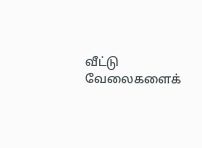வீட்டு வேலைகளைக்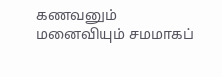கணவனும் மனைவியும் சமமாகப்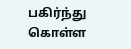பகிர்ந்து கொள்ள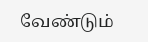வேண்டும்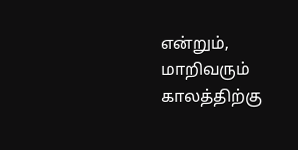என்றும், மாறிவரும் காலத்திற்கு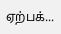ஏற்பக்...